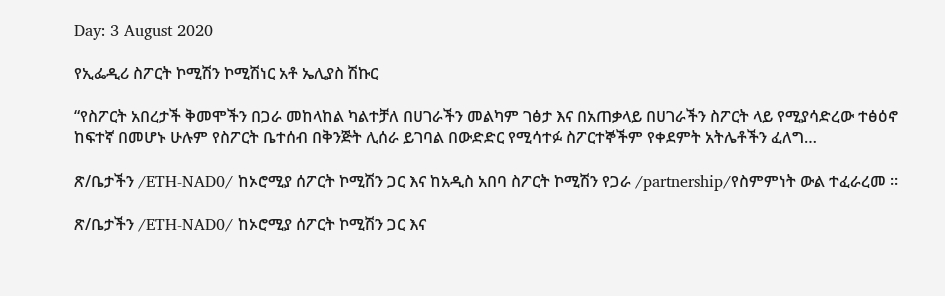Day: 3 August 2020

የኢፌዲሪ ስፖርት ኮሚሽን ኮሚሽነር አቶ ኤሊያስ ሽኩር

“የስፖርት አበረታች ቅመሞችን በጋራ መከላከል ካልተቻለ በሀገራችን መልካም ገፅታ እና በአጠቃላይ በሀገራችን ስፖርት ላይ የሚያሳድረው ተፅዕኖ ከፍተኛ በመሆኑ ሁሉም የስፖርት ቤተሰብ በቅንጅት ሊሰራ ይገባል በውድድር የሚሳተፉ ስፖርተኞችም የቀደምት አትሌቶችን ፈለግ…

ጽ/ቤታችን /ETH-NAD0/ ከኦሮሚያ ሰፖርት ኮሚሽን ጋር እና ከአዲስ አበባ ስፖርት ኮሚሽን የጋራ /partnership/የስምምነት ውል ተፈራረመ ፡፡

ጽ/ቤታችን /ETH-NAD0/ ከኦሮሚያ ሰፖርት ኮሚሽን ጋር እና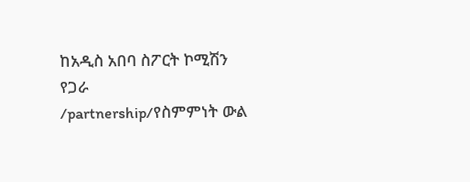ከአዲስ አበባ ስፖርት ኮሚሽን የጋራ /partnership/የስምምነት ውል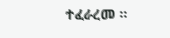ተፈራረመ ፡፡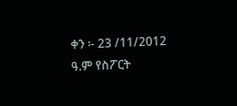ቀን ፡- 23 /11/2012 ዓ.ም የስፖርት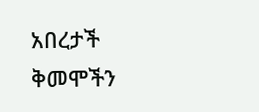አበረታች ቅመሞችን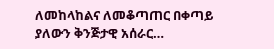ለመከላከልና ለመቆጣጠር በቀጣይ ያለውን ቅንጅታዊ አሰራር…